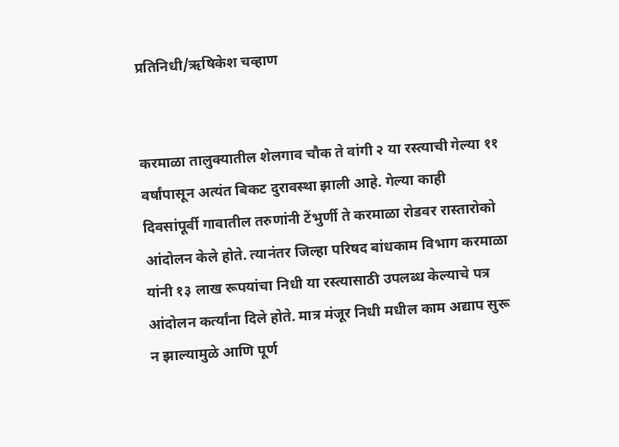प्रतिनिधी/ऋषिकेश चव्हाण


करमाळा तालुक्यातील शेलगाव चौक ते वांगी २ या रस्त्याची गेल्या ११ वर्षांपासून अत्यंत बिकट दुरावस्था झाली आहे. गेल्या काही दिवसांपूर्वी गावातील तरुणांनी टेंभुर्णी ते करमाळा रोडवर रास्तारोको आंदोलन केले होते. त्यानंतर जिल्हा परिषद बांधकाम विभाग करमाळा यांनी १३ लाख रूपयांचा निधी या रस्त्यासाठी उपलब्ध केल्याचे पत्र आंदोलन कर्त्यांना दिले होते. मात्र मंजूर निधी मधील काम अद्याप सुरू न झाल्यामुळे आणि पूर्ण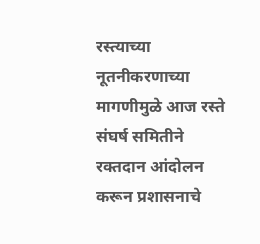रस्त्याच्या नूतनीकरणाच्या मागणीमुळे आज रस्ते संघर्ष समितीने रक्तदान आंदोलन करून प्रशासनाचे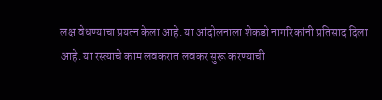लक्ष वेधण्याचा प्रयत्न केला आहे. या आंदोलनाला शेकडो नागरिकांनी प्रतिसाद दिला आहे. या रस्त्याचे काम लवकरात लवकर सुरू करण्याची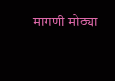मागणी मोठ्या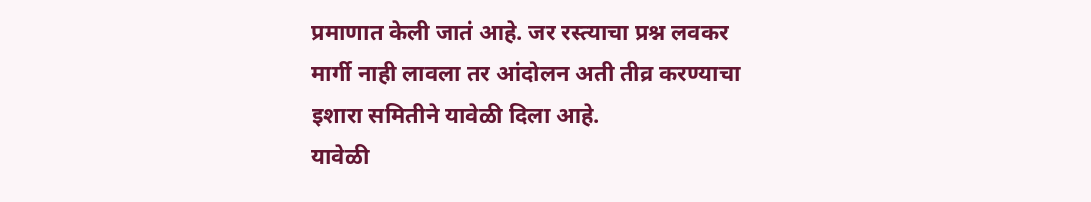प्रमाणात केली जातं आहे. जर रस्त्याचा प्रश्न लवकर मार्गी नाही लावला तर आंदोलन अती तीव्र करण्याचा इशारा समितीने यावेळी दिला आहे.
यावेळी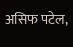असिफ पटेल,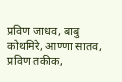प्रविण जाधव, बाबु कोथमिरे, आण्णा सातव, प्रविण तकीक,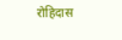रोहिदास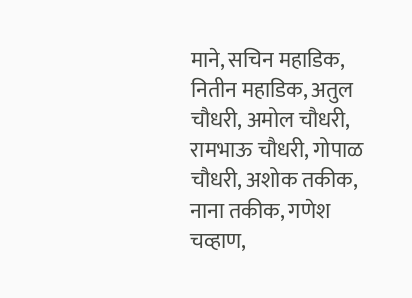माने, सचिन महाडिक, नितीन महाडिक, अतुल चौधरी, अमोल चौधरी, रामभाऊ चौधरी, गोपाळ चौधरी, अशोक तकीक, नाना तकीक, गणेश चव्हाण,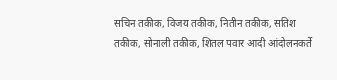सचिन तकीक, विजय तकीक, नितीन तकीक, सतिश तकीक, सोनाली तकीक, शितल पवार आदी आंदोलनकर्ते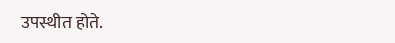उपस्थीत होते.